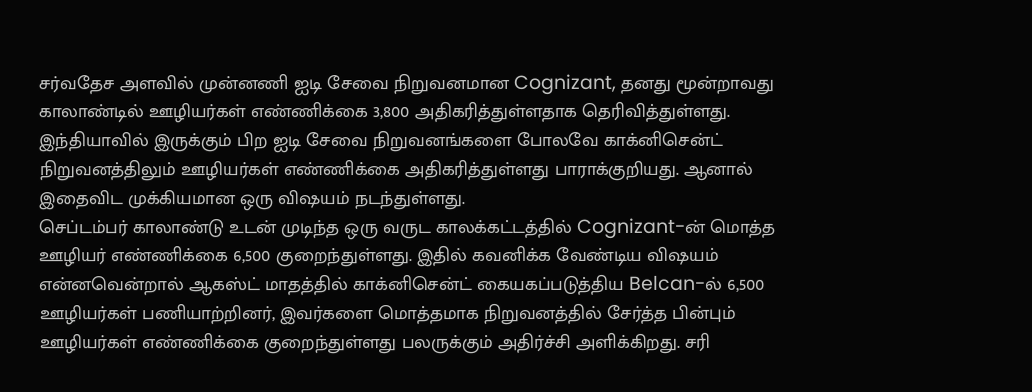சர்வதேச அளவில் முன்னணி ஐடி சேவை நிறுவனமான Cognizant, தனது மூன்றாவது காலாண்டில் ஊழியர்கள் எண்ணிக்கை 3,800 அதிகரித்துள்ளதாக தெரிவித்துள்ளது. இந்தியாவில் இருக்கும் பிற ஐடி சேவை நிறுவனங்களை போலவே காக்னிசென்ட் நிறுவனத்திலும் ஊழியர்கள் எண்ணிக்கை அதிகரித்துள்ளது பாராக்குறியது. ஆனால் இதைவிட முக்கியமான ஒரு விஷயம் நடந்துள்ளது.
செப்டம்பர் காலாண்டு உடன் முடிந்த ஒரு வருட காலக்கட்டத்தில் Cognizant-ன் மொத்த ஊழியர் எண்ணிக்கை 6,500 குறைந்துள்ளது. இதில் கவனிக்க வேண்டிய விஷயம் என்னவென்றால் ஆகஸ்ட் மாதத்தில் காக்னிசென்ட் கையகப்படுத்திய Belcan-ல் 6,500 ஊழியர்கள் பணியாற்றினர், இவர்களை மொத்தமாக நிறுவனத்தில் சேர்த்த பின்பும் ஊழியர்கள் எண்ணிக்கை குறைந்துள்ளது பலருக்கும் அதிர்ச்சி அளிக்கிறது. சரி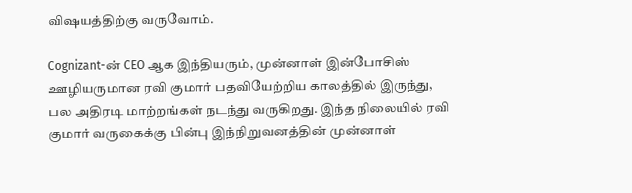விஷயத்திற்கு வருவோம்.

Cognizant-ன் CEO ஆக இந்தியரும், முன்னாள் இன்போசிஸ் ஊழியருமான ரவி குமார் பதவியேற்றிய காலத்தில் இருந்து, பல அதிரடி மாற்றங்கள் நடந்து வருகிறது. இந்த நிலையில் ரவி குமார் வருகைக்கு பின்பு இந்நிறுவனத்தின் முன்னாள்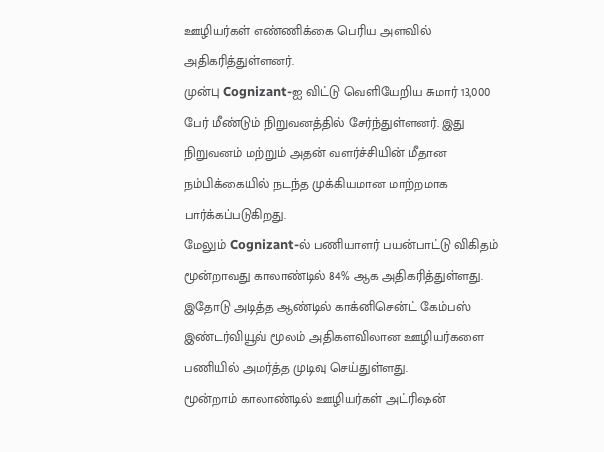ஊழியர்கள் எண்ணிக்கை பெரிய அளவில் அதிகரித்துள்ளனர்.
முன்பு Cognizant-ஐ விட்டு வெளியேறிய சுமார் 13,000 பேர் மீண்டும் நிறுவனத்தில் சேர்ந்துள்ளனர். இது நிறுவனம் மற்றும் அதன் வளர்ச்சியின் மீதான நம்பிக்கையில் நடந்த முக்கியமான மாற்றமாக பார்க்கப்படுகிறது.
மேலும் Cognizant-ல் பணியாளர் பயன்பாட்டு விகிதம் மூன்றாவது காலாண்டில் 84% ஆக அதிகரித்துள்ளது. இதோடு அடித்த ஆண்டில் காக்னிசென்ட் கேம்பஸ் இண்டர்வியூவ் மூலம் அதிகளவிலான ஊழியர்களை பணியில் அமர்த்த முடிவு செய்துள்ளது.
மூன்றாம் காலாண்டில் ஊழியர்கள் அட்ரிஷன்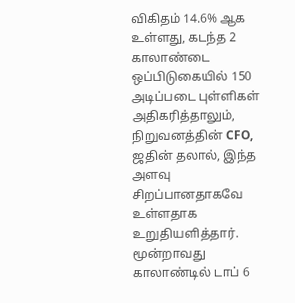விகிதம் 14.6% ஆக உள்ளது, கடந்த 2 காலாண்டை ஒப்பிடுகையில் 150 அடிப்படை புள்ளிகள் அதிகரித்தாலும், நிறுவனத்தின் CFO, ஜதின் தலால், இந்த அளவு சிறப்பானதாகவே உள்ளதாக உறுதியளித்தார்.
மூன்றாவது காலாண்டில் டாப் 6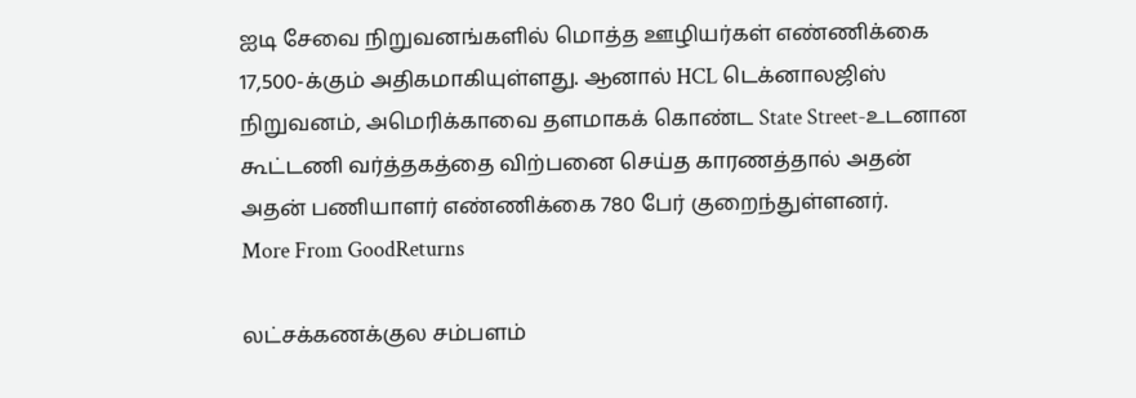ஐடி சேவை நிறுவனங்களில் மொத்த ஊழியர்கள் எண்ணிக்கை 17,500-க்கும் அதிகமாகியுள்ளது. ஆனால் HCL டெக்னாலஜிஸ் நிறுவனம், அமெரிக்காவை தளமாகக் கொண்ட State Street-உடனான கூட்டணி வர்த்தகத்தை விற்பனை செய்த காரணத்தால் அதன் அதன் பணியாளர் எண்ணிக்கை 780 பேர் குறைந்துள்ளனர்.
More From GoodReturns

லட்சக்கணக்குல சம்பளம்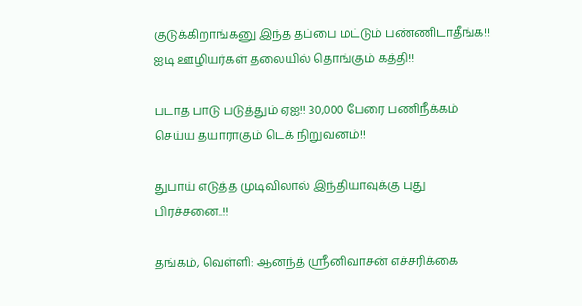குடுக்கிறாங்கனு இந்த தப்பை மட்டும் பண்ணிடாதீங்க!! ஐடி ஊழியர்கள் தலையில் தொங்கும் கத்தி!!

படாத பாடு படுத்தும் ஏஐ!! 30,000 பேரை பணிநீக்கம் செய்ய தயாராகும் டெக் நிறுவனம்!!

துபாய் எடுத்த முடிவிலால் இந்தியாவுக்கு புது பிரச்சனை..!!

தங்கம், வெள்ளி: ஆனந்த் ஸ்ரீனிவாசன் எச்சரிக்கை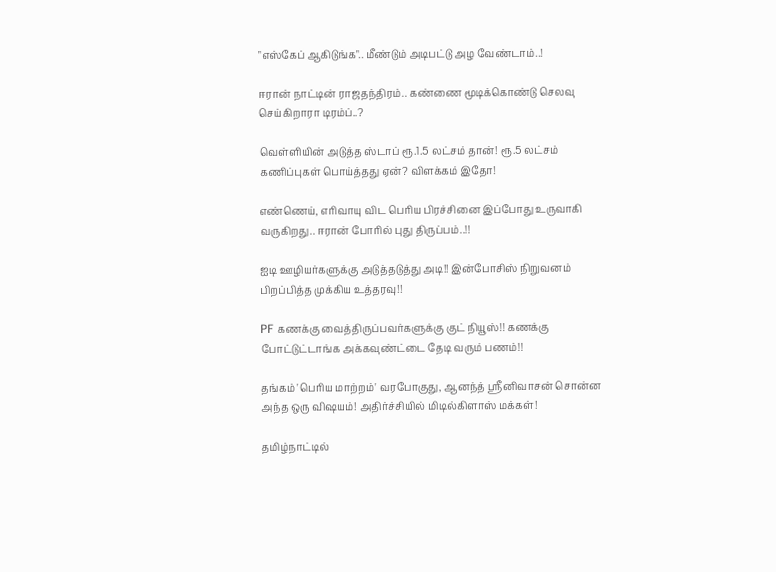"எஸ்கேப் ஆகிடுங்க".. மீண்டும் அடிபட்டு அழ வேண்டாம்..!

ஈரான் நாட்டின் ராஜதந்திரம்.. கண்ணை மூடிக்கொண்டு செலவு செய்கிறாரா டிரம்ப்..?

வெள்ளியின் அடுத்த ஸ்டாப் ரூ.1.5 லட்சம் தான்! ரூ.5 லட்சம் கணிப்புகள் பொய்த்தது ஏன்? விளக்கம் இதோ!

எண்ணெய், எரிவாயு விட பெரிய பிரச்சினை இப்போது உருவாகி வருகிறது.. ஈரான் போரில் புது திருப்பம்..!!

ஐடி ஊழியர்களுக்கு அடுத்தடுத்து அடி!! இன்போசிஸ் நிறுவனம் பிறப்பித்த முக்கிய உத்தரவு!!

PF கணக்கு வைத்திருப்பவர்களுக்கு குட் நியூஸ்!! கணக்கு போட்டுட்டாங்க அக்கவுண்ட்டை தேடி வரும் பணம்!!

தங்கம் 'பெரிய மாற்றம்' வரபோகுது, ஆனந்த் ஸ்ரீனிவாசன் சொன்ன அந்த ஒரு விஷயம்! அதிர்ச்சியில் மிடில்கிளாஸ் மக்கள்!

தமிழ்நாட்டில்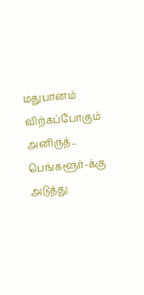மதுபானம் விற்கப்போகும் அனிருத்.. பெங்களூர்-க்கு அடுத்து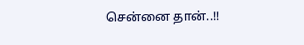சென்னை தான்..!!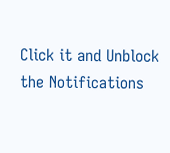Click it and Unblock the Notifications